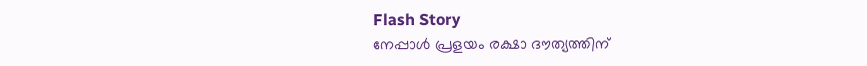Flash Story
നേപ്പാൾ പ്രളയം രക്ഷാ ദൗത്യത്തിന്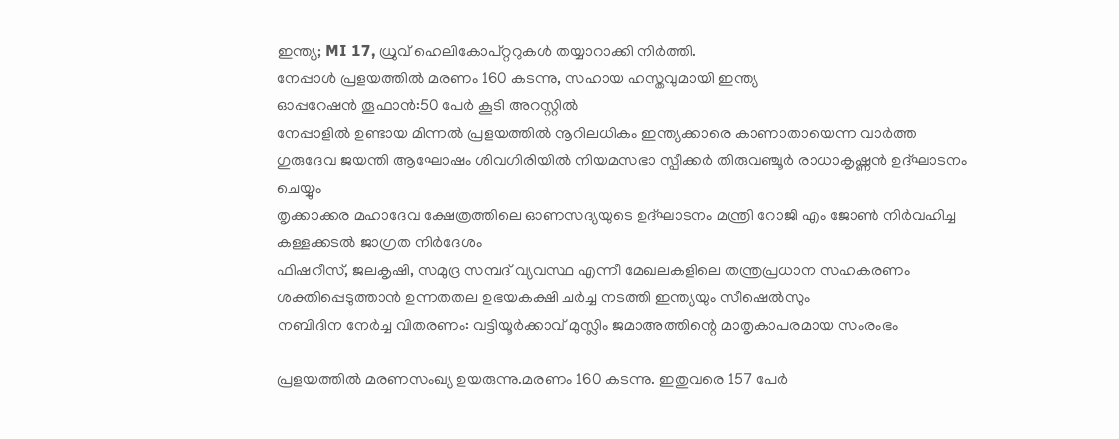ഇന്ത്യ; MI 17, ധ്രുവ് ഹെലികോപ്റ്ററുകൾ തയ്യാറാക്കി നിർത്തി.
നേപ്പാൾ പ്രളയത്തിൽ മരണം 160 കടന്നു, സഹായ ഹസ്തവുമായി ഇന്ത്യ
ഓപ്പറേഷന്‍ തൂഫാന്‍:50 പേര്‍ കൂടി അറസ്റ്റില്‍
നേപ്പാളിൽ ഉണ്ടായ മിന്നൽ പ്രളയത്തിൽ നൂറിലധികം ഇന്ത്യക്കാരെ കാണാതായെന്ന വാർത്ത
ഗുരുദേവ ജയന്തി ആഘോഷം ശിവഗിരിയിൽ നിയമസഭാ സ്പീക്കർ തിരുവഞ്ചൂർ രാധാകൃഷ്ണൻ ഉദ്ഘാടനം ചെയ്യും
തൃക്കാക്കര മഹാദേവ ക്ഷേത്രത്തിലെ ഓണസദ്യയുടെ ഉദ്ഘാടനം മന്ത്രി റോജി എം ജോൺ നിർവഹിച്ച
കള്ളക്കടൽ ജാഗ്രത നിർദേശം
ഫിഷറീസ്, ജലകൃഷി, സമുദ്ര സമ്പദ്‍ വ്യവസ്ഥ എന്നീ മേഖലകളിലെ തന്ത്രപ്രധാന സഹകരണം ശക്തിപ്പെടുത്താൻ ഉന്നതതല ഉഭയകക്ഷി ചർച്ച നടത്തി ഇന്ത്യയും സീഷെൽസും
നബിദിന നേർച്ച വിതരണം: വട്ടിയൂർക്കാവ് മുസ്ലിം ജമാഅത്തിന്റെ മാതൃകാപരമായ സംരംഭം

പ്രളയത്തിൽ മരണസംഖ്യ ഉയരുന്നു.മരണം 160 കടന്നു. ഇതുവരെ 157 പേർ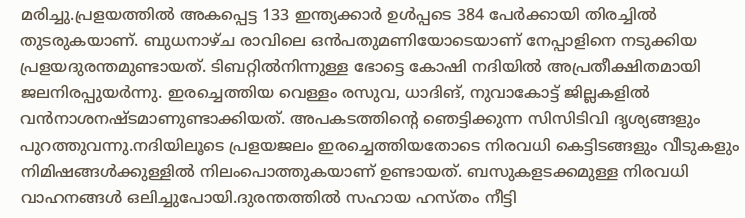മരിച്ചു.പ്രളയത്തിൽ അകപ്പെട്ട 133 ഇന്ത്യക്കാർ ഉൾപ്പടെ 384 പേർക്കായി തിരച്ചിൽ തുടരുകയാണ്. ബുധനാഴ്ച രാവിലെ ഒൻപതുമണിയോടെയാണ് നേപ്പാളിനെ നടുക്കിയ പ്രളയദുരന്തമുണ്ടായത്. ടിബറ്റിൽനിന്നുള്ള ഭോട്ടെ കോഷി നദിയിൽ അപ്രതീക്ഷിതമായി ജലനിരപ്പുയർന്നു. ഇരച്ചെത്തിയ വെള്ളം രസുവ, ധാദിങ്, നുവാകോട്ട് ജില്ലകളിൽ വൻനാശനഷ്ടമാണുണ്ടാക്കിയത്. അപകടത്തിന്റെ ഞെട്ടിക്കുന്ന സിസിടിവി ദൃശ്യങ്ങളും പുറത്തുവന്നു.നദിയിലൂടെ പ്രളയജലം ഇരച്ചെത്തിയതോടെ നിരവധി കെട്ടിടങ്ങളും വീടുകളും നിമിഷങ്ങൾക്കുള്ളിൽ നിലംപൊത്തുകയാണ് ഉണ്ടായത്. ബസുകളടക്കമുള്ള നിരവധി വാഹനങ്ങൾ ഒലിച്ചുപോയി.ദുരന്തത്തിൽ സഹായ ഹസ്തം നീട്ടി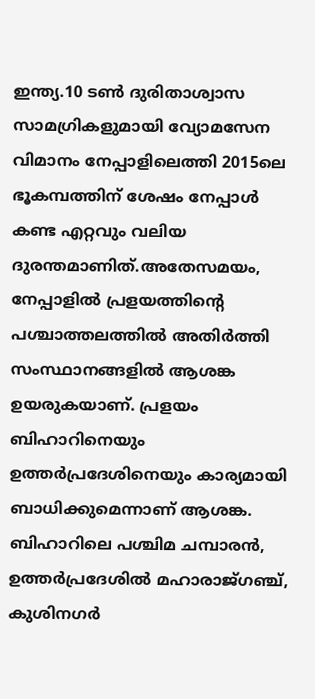ഇന്ത്യ.10 ടൺ ദുരിതാശ്വാസ സാമഗ്രികളുമായി വ്യോമസേന വിമാനം നേപ്പാളിലെത്തി 2015ലെ ഭൂകമ്പത്തിന് ശേഷം നേപ്പാൾ കണ്ട എറ്റവും വലിയ ദുരന്തമാണിത്.അതേസമയം, നേപ്പാളിൽ പ്രളയത്തിന്റെ പശ്ചാത്തലത്തിൽ അതിർത്തി സംസ്ഥാനങ്ങളിൽ ആശങ്ക ഉയരുകയാണ്. പ്രളയം ബിഹാറിനെയും ഉത്തർപ്രദേശിനെയും കാര്യമായി ബാധിക്കുമെന്നാണ് ആശങ്ക. ബിഹാറിലെ പശ്ചിമ ചമ്പാരൻ, ഉത്തർപ്രദേശിൽ മഹാരാജ്ഗഞ്ച്, കുശിനഗർ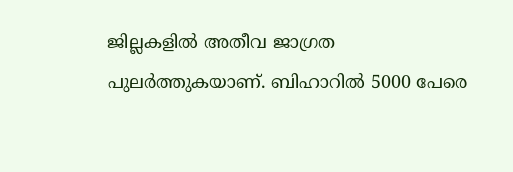ജില്ലകളിൽ അതീവ ജാഗ്രത പുലർത്തുകയാണ്. ബിഹാറിൽ 5000 പേരെ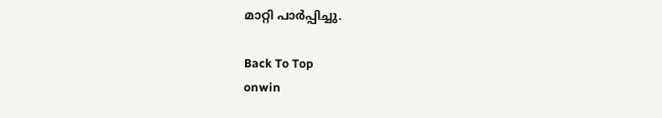മാറ്റി പാർപ്പിച്ചു.

Back To Top
onwin